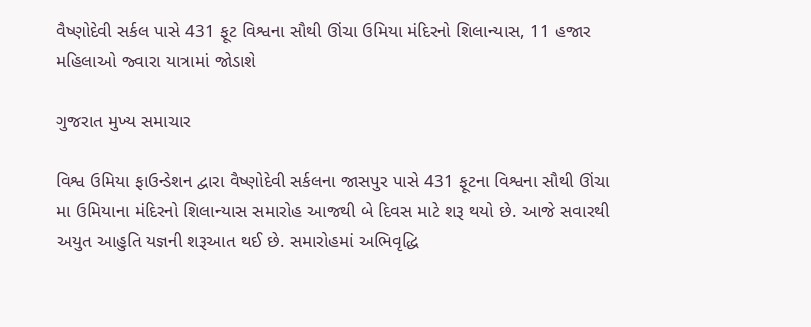વૈષ્ણોદેવી સર્કલ પાસે 431 ફૂટ વિશ્વના સૌથી ઊંચા ઉમિયા મંદિરનો શિલાન્યાસ, 11 હજાર મહિલાઓ જ્વારા યાત્રામાં જોડાશે

ગુજરાત મુખ્ય સમાચાર

વિશ્વ ઉમિયા ફાઉન્ડેશન દ્વારા વૈષ્ણોદેવી સર્કલના જાસપુર પાસે 431 ફૂટના વિશ્વના સૌથી ઊંચા મા ઉમિયાના મંદિરનો શિલાન્યાસ સમારોહ આજથી બે દિવસ માટે શરૂ થયો છે. આજે સવારથી અયુત આહુતિ યજ્ઞની શરૂઆત થઈ છે. સમારોહમાં અભિવૃદ્ધિ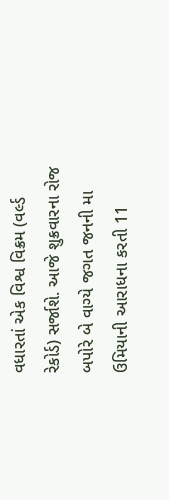વધારતાં એક વિશ્વ વિક્રમ (વર્લ્ડ રેકોર્ડ) સર્જાશે. આજે શુક્રવારના રોજ બપોરે બે વાગ્યે જગત જનની મા ઉમિયાની આરાધના કરતી 11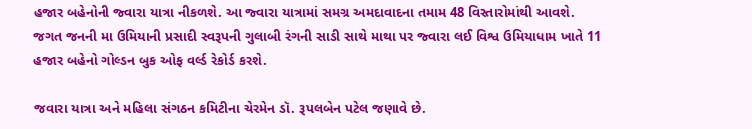હજાર બહેનોની જ્વારા યાત્રા નીકળશે. આ જ્વારા યાત્રામાં સમગ્ર અમદાવાદના તમામ 48 વિસ્તારોમાંથી આવશે. જગત જનની મા ઉમિયાની પ્રસાદી સ્વરૂપની ગુલાબી રંગની સાડી સાથે માથા પર જ્વારા લઈ વિશ્વ ઉમિયાધામ ખાતે 11 હજાર બહેનો ગોલ્ડન બુક ઓફ વર્લ્ડ રેકોર્ડ કરશે.

જવારા યાત્રા અને મહિલા સંગઠન કમિટીના ચેરમેન ડૉ. રૂપલબેન પટેલ જણાવે છે.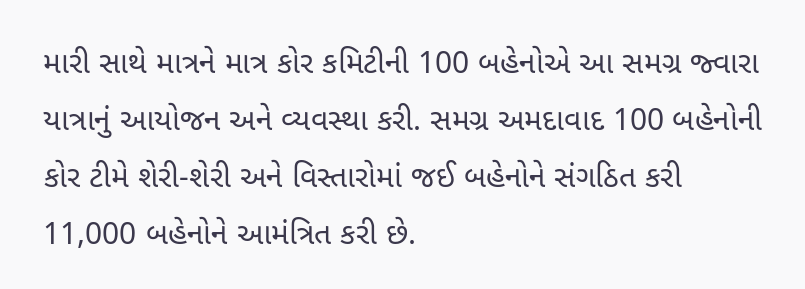મારી સાથે માત્રને માત્ર કોર કમિટીની 100 બહેનોએ આ સમગ્ર જ્વારા યાત્રાનું આયોજન અને વ્યવસ્થા કરી. સમગ્ર અમદાવાદ 100 બહેનોની કોર ટીમે શેરી-શેરી અને વિસ્તારોમાં જઈ બહેનોને સંગઠિત કરી 11,000 બહેનોને આમંત્રિત કરી છે.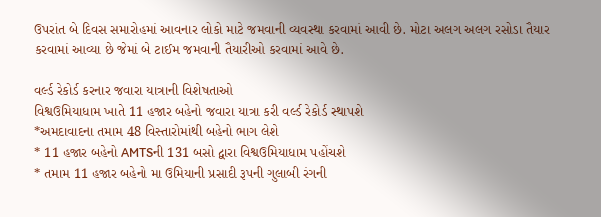ઉપરાંત બે દિવસ સમારોહમાં આવનાર લોકો માટે જમવાની વ્યવસ્થા કરવામાં આવી છે. મોટા અલગ અલગ રસોડા તૈયાર કરવામાં આવ્યા છે જેમાં બે ટાઈમ જમવાની તૈયારીઓ કરવામાં આવે છે.

વર્લ્ડ રેકોર્ડ કરનાર જવારા યાત્રાની વિશેષતાઓ
વિશ્વઉમિયાધામ ખાતે 11 હજાર બહેનો જવારા યાત્રા કરી વર્લ્ડ રેકોર્ડ સ્થાપશે
*અમદાવાદના તમામ 48 વિસ્તારોમાંથી બહેનો ભાગ લેશે
* 11 હજાર બહેનો AMTSની 131 બસો દ્વારા વિશ્વઉમિયાધામ પહોંચશે
* તમામ 11 હજાર બહેનો મા ઉમિયાની પ્રસાદી રૂપની ગુલાબી રંગની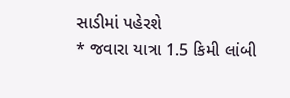સાડીમાં પહેરશે
* જવારા યાત્રા 1.5 કિમી લાંબી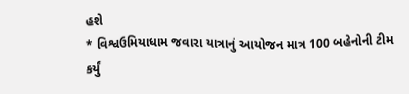હશે
* વિશ્વઉમિયાધામ જવારા યાત્રાનું આયોજન માત્ર 100 બહેનોની ટીમ કર્યું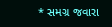* સમગ્ર જવારા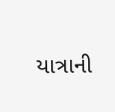યાત્રાની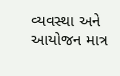વ્યવસ્થા અને આયોજન માત્ર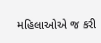મહિલાઓએ જ કરી